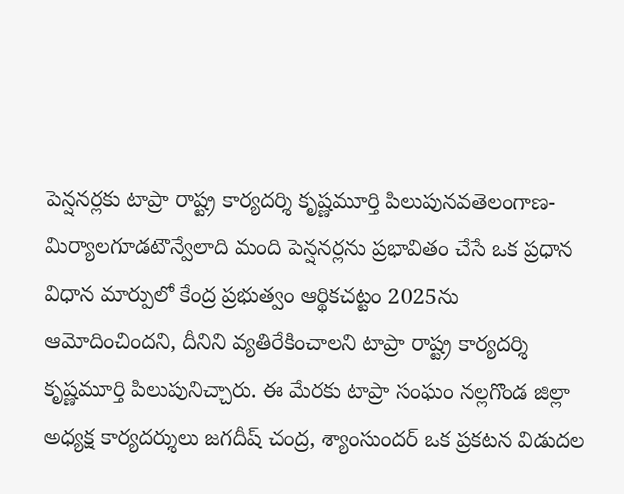పెన్షనర్లకు టాప్రా రాష్ట్ర కార్యదర్శి కృష్ణమూర్తి పిలుపునవతెలంగాణ-మిర్యాలగూడటౌన్వేలాది మంది పెన్షనర్లను ప్రభావితం చేసే ఒక ప్రధాన విధాన మార్పులో కేంద్ర ప్రభుత్వం ఆర్థికచట్టం 2025ను ఆమోదించిందని, దీనిని వ్యతిరేకించాలని టాప్రా రాష్ట్ర కార్యదర్శి కృష్ణమూర్తి పిలుపునిచ్చారు. ఈ మేరకు టాప్రా సంఘం నల్లగొండ జిల్లా అధ్యక్ష కార్యదర్శులు జగదీష్ చంద్ర, శ్యాంసుందర్ ఒక ప్రకటన విడుదల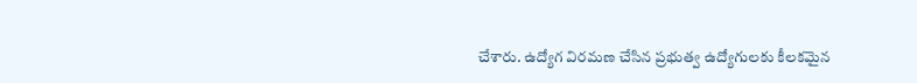చేశారు. ఉద్యోగ విరమణ చేసిన ప్రభుత్వ ఉద్యోగులకు కీలకమైన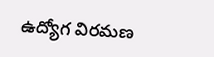ఉద్యోగ విరమణ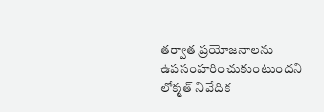తర్వాత ప్రయోజనాలను ఉపసంహరించుకుంటుందని లోక్మత్ నివేదిక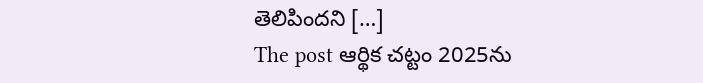తెలిపిందని […]
The post ఆర్థిక చట్టం 2025ను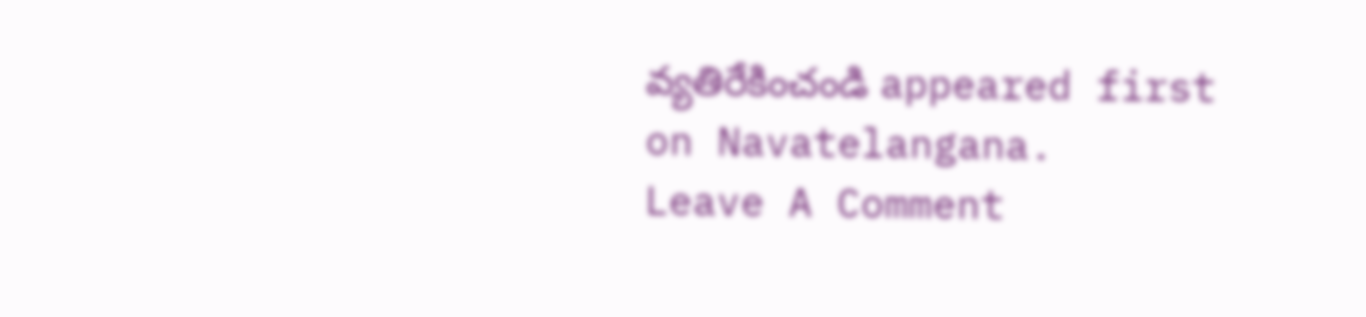వ్యతిరేకించండి appeared first on Navatelangana.
Leave A Comment